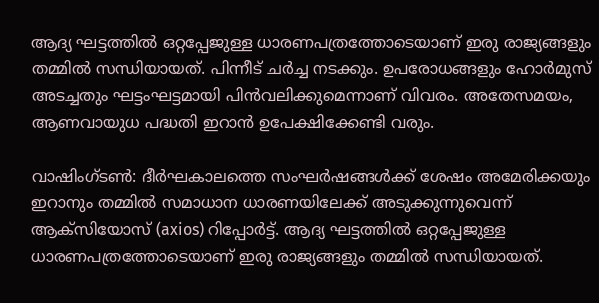ആദ്യ ഘട്ടത്തിൽ ഒറ്റപ്പേജുള്ള ധാരണപത്രത്തോടെയാണ് ഇരു രാജ്യങ്ങളും തമ്മിൽ സന്ധിയായത്. പിന്നീട് ചർച്ച നടക്കും. ഉപരോധങ്ങളും ഹോർമുസ് അടച്ചതും ഘട്ടംഘട്ടമായി പിൻവലിക്കുമെന്നാണ് വിവരം. അതേസമയം, ആണവായുധ പദ്ധതി ഇറാൻ ഉപേക്ഷിക്കേണ്ടി വരും.

വാഷിംഗ്ടൺ: ദീർഘകാലത്തെ സംഘർഷങ്ങൾക്ക് ശേഷം അമേരിക്കയും ഇറാനും തമ്മിൽ സമാധാന ധാരണയിലേക്ക് അടുക്കുന്നുവെന്ന് ആക്സിയോസ് (axios) റിപ്പോർട്ട്. ആദ്യ ഘട്ടത്തിൽ ഒറ്റപ്പേജുള്ള ധാരണപത്രത്തോടെയാണ് ഇരു രാജ്യങ്ങളും തമ്മിൽ സന്ധിയായത്.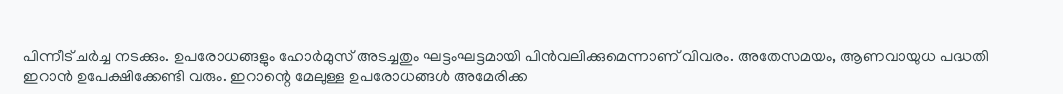പിന്നീട് ചർച്ച നടക്കും. ഉപരോധങ്ങളും ഹോർമുസ് അടച്ചതും ഘട്ടംഘട്ടമായി പിൻവലിക്കുമെന്നാണ് വിവരം. അതേസമയം, ആണവായുധ പദ്ധതി ഇറാൻ ഉപേക്ഷിക്കേണ്ടി വരും. ഇറാന്റെ മേലുള്ള ഉപരോധങ്ങൾ അമേരിക്ക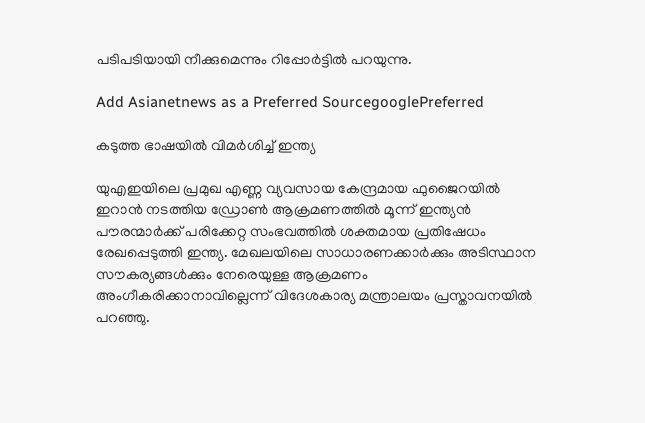പടിപടിയായി നീക്കുമെന്നും റിപ്പോർട്ടിൽ പറയുന്നു.

Add Asianetnews as a Preferred SourcegooglePreferred

കടുത്ത ഭാഷയിൽ വിമർശിച്ച് ഇന്ത്യ

യുഎഇയിലെ പ്രമുഖ എണ്ണ വ്യവസായ കേന്ദ്രമായ ഫുജൈറയിൽ ഇറാൻ നടത്തിയ ഡ്രോൺ ആക്രമണത്തിൽ മൂന്ന് ഇന്ത്യൻ പൗരന്മാർക്ക് പരിക്കേറ്റ സംഭവത്തിൽ ശക്തമായ പ്രതിഷേധം രേഖപ്പെടുത്തി ഇന്ത്യ. മേഖലയിലെ സാധാരണക്കാർക്കും അടിസ്ഥാന സൗകര്യങ്ങൾക്കും നേരെയുള്ള ആക്രമണം അംഗീകരിക്കാനാവില്ലെന്ന് വിദേശകാര്യ മന്ത്രാലയം പ്രസ്താവനയിൽ പറഞ്ഞു.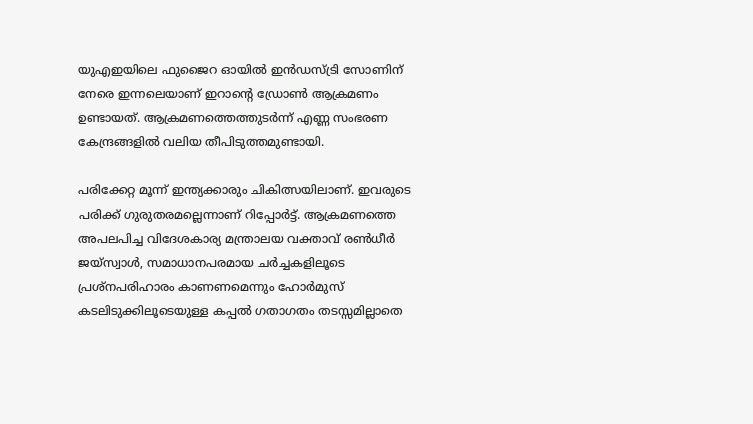യുഎഇയിലെ ഫുജൈറ ഓയിൽ ഇൻഡസ്ട്രി സോണിന് നേരെ ഇന്നലെയാണ് ഇറാന്റെ ഡ്രോൺ ആക്രമണം ഉണ്ടായത്. ആക്രമണത്തെത്തുടർന്ന് എണ്ണ സംഭരണ കേന്ദ്രങ്ങളിൽ വലിയ തീപിടുത്തമുണ്ടായി.

പരിക്കേറ്റ മൂന്ന് ഇന്ത്യക്കാരും ചികിത്സയിലാണ്. ഇവരുടെ പരിക്ക് ഗുരുതരമല്ലെന്നാണ് റിപ്പോർട്ട്. ആക്രമണത്തെ അപലപിച്ച വിദേശകാര്യ മന്ത്രാലയ വക്താവ് രൺധീർ ജയ്‌സ്വാൾ, സമാധാനപരമായ ചർച്ചകളിലൂടെ പ്രശ്‌നപരിഹാരം കാണണമെന്നും ഹോർമുസ് കടലിടുക്കിലൂടെയുള്ള കപ്പൽ ഗതാഗതം തടസ്സമില്ലാതെ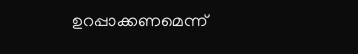ഉറപ്പാക്കണമെന്ന്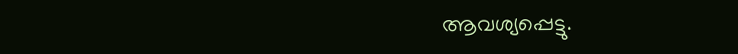ആവശ്യപ്പെട്ടു.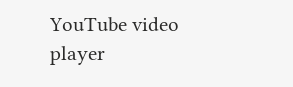YouTube video player